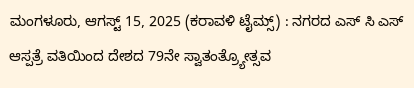ಮಂಗಳೂರು, ಆಗಸ್ಟ್ 15, 2025 (ಕರಾವಳಿ ಟೈಮ್ಸ್) : ನಗರದ ಎಸ್ ಸಿ ಎಸ್ ಆಸ್ಪತ್ರೆ ವತಿಯಿಂದ ದೇಶದ 79ನೇ ಸ್ವಾತಂತ್ರ್ಯೋತ್ಸವ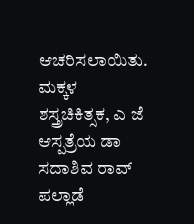ಆಚರಿಸಲಾಯಿತು. ಮಕ್ಕಳ ಶಸ್ತ್ರಚಿಕಿತ್ಸಕ, ಎ ಜೆ ಆಸ್ಪತ್ರೆಯ ಡಾ ಸದಾಶಿವ ರಾವ್ ಪಲ್ಲಾಡೆ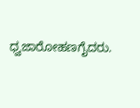ಧ್ವಜಾರೋಹಣಗೈದರು.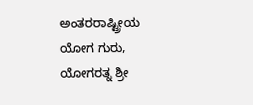ಅಂತರರಾಷ್ಟ್ರೀಯ ಯೋಗ ಗುರು, ಯೋಗರತ್ನ ಶ್ರೀ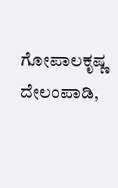ಗೋಪಾಲಕೃಷ್ಣ ದೇಲಂಪಾಡಿ,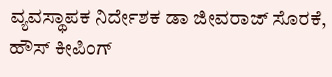ವ್ಯವಸ್ಥಾಪಕ ನಿರ್ದೇಶಕ ಡಾ ಜೀವರಾಜ್ ಸೊರಕೆ, ಹೌಸ್ ಕೀಪಿಂಗ್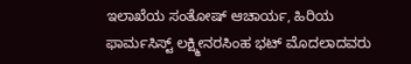ಇಲಾಖೆಯ ಸಂತೋಷ್ ಆಚಾರ್ಯ, ಹಿರಿಯ ಫಾರ್ಮಸಿಸ್ಟ್ ಲಕ್ಷ್ಮೀನರಸಿಂಹ ಭಟ್ ಮೊದಲಾದವರು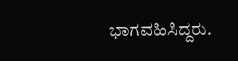ಭಾಗವಹಿಸಿದ್ದರು.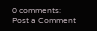0 comments:
Post a Comment